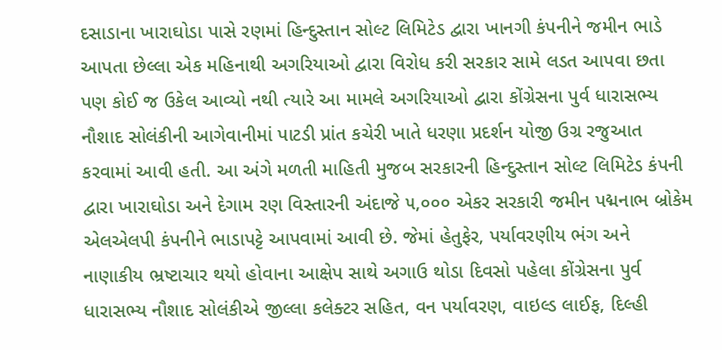દસાડાના ખારાઘોડા પાસે રણમાં હિન્દુસ્તાન સોલ્ટ લિમિટેડ દ્વારા ખાનગી કંપનીને જમીન ભાડે આપતા છેલ્લા એક મહિનાથી અગરિયાઓ દ્વારા વિરોધ કરી સરકાર સામે લડત આપવા છતા પણ કોઈ જ ઉકેલ આવ્યો નથી ત્યારે આ મામલે અગરિયાઓ દ્વારા કોંગ્રેસના પુર્વ ધારાસભ્ય નૌશાદ સોલંકીની આગેવાનીમાં પાટડી પ્રાંત કચેરી ખાતે ધરણા પ્રદર્શન યોજી ઉગ્ર રજુઆત કરવામાં આવી હતી. આ અંગે મળતી માહિતી મુજબ સરકારની હિન્દુસ્તાન સોલ્ટ લિમિટેડ કંપની દ્વારા ખારાઘોડા અને દેગામ રણ વિસ્તારની અંદાજે ૫,૦૦૦ એકર સરકારી જમીન પદ્મનાભ બ્રોકેમ એલએલપી કંપનીને ભાડાપટ્ટે આપવામાં આવી છે. જેમાં હેતુફેર, પર્યાવરણીય ભંગ અને નાણાકીય ભ્રષ્ટાચાર થયો હોવાના આક્ષેપ સાથે અગાઉ થોડા દિવસો પહેલા કોંગ્રેસના પુર્વ ધારાસભ્ય નૌશાદ સોલંકીએ જીલ્લા કલેક્ટર સહિત, વન પર્યાવરણ, વાઇલ્ડ લાઈફ, દિલ્હી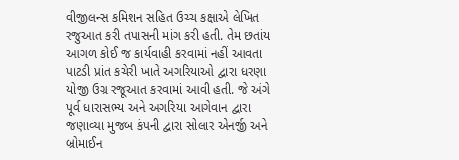વીજીલન્સ કમિશન સહિત ઉચ્ચ કક્ષાએ લેખિત રજુઆત કરી તપાસની માંગ કરી હતી. તેમ છતાંય આગળ કોઈ જ કાર્યવાહી કરવામાં નહીં આવતા પાટડી પ્રાંત કચેરી ખાતે અગરિયાઓ દ્વારા ધરણા યોજી ઉગ્ર રજૂઆત કરવામાં આવી હતી. જે અંગે પૂર્વ ધારાસભ્ય અને અગરિયા આગેવાન દ્વારા જણાવ્યા મુજબ કંપની દ્વારા સોલાર એનર્જી અને બ્રોમાઈન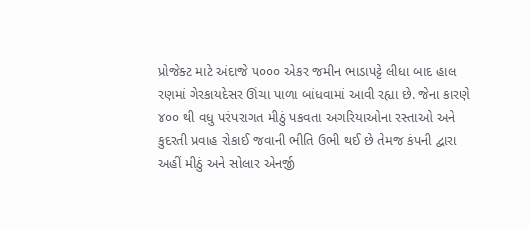પ્રોજેક્ટ માટે અંદાજે ૫૦૦૦ એકર જમીન ભાડાપટ્ટે લીધા બાદ હાલ રણમાં ગેરકાયદેસર ઊંચા પાળા બાંધવામાં આવી રહ્યા છે. જેના કારણે ૪૦૦ થી વધુ પરંપરાગત મીઠું પકવતા અગરિયાઓના રસ્તાઓ અને કુદરતી પ્રવાહ રોકાઈ જવાની ભીતિ ઉભી થઈ છે તેમજ કંપની દ્વારા અહીં મીઠું અને સોલાર એનર્જી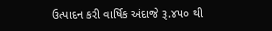ઉત્પાદન કરી વાર્ષિક અંદાજે રૂ.૪૫૦ થી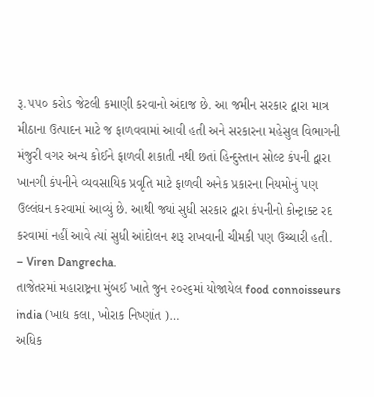રૂ.૫૫૦ કરોડ જેટલી કમાણી કરવાનો અંદાજ છે. આ જમીન સરકાર દ્વારા માત્ર મીઠાના ઉત્પાદન માટે જ ફાળવવામાં આવી હતી અને સરકારના મહેસુલ વિભાગની મંજુરી વગર અન્ય કોઈને ફાળવી શકાતી નથી છતાં હિન્દુસ્તાન સોલ્ટ કંપની દ્વારા ખાનગી કંપનીને વ્યવસાયિક પ્રવૃતિ માટે ફાળવી અનેક પ્રકારના નિયમોનું પણ ઉલ્લંઘન કરવામાં આવ્યું છે. આથી જ્યાં સુધી સરકાર દ્વારા કંપનીનો કોન્ટ્રાક્ટ રદ કરવામાં નહીં આવે ત્યાં સુધી આંદોલન શરૂ રાખવાની ચીમકી પણ ઉચ્ચારી હતી.
– Viren Dangrecha.
તાજેતરમાં મહારાષ્ટ્રના મુંબઈ ખાતે જુન ૨૦૨૬માં યોજાયેલ food connoisseurs india (ખાદ્ય કલા, ખોરાક નિષ્ણાંત )…
અધિક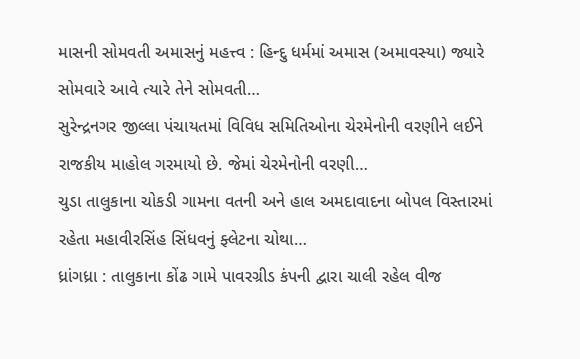માસની સોમવતી અમાસનું મહત્ત્વ : હિન્દુ ધર્મમાં અમાસ (અમાવસ્યા) જ્યારે સોમવારે આવે ત્યારે તેને સોમવતી…
સુરેન્દ્રનગર જીલ્લા પંચાયતમાં વિવિધ સમિતિઓના ચેરમેનોની વરણીને લઈને રાજકીય માહોલ ગરમાયો છે. જેમાં ચેરમેનોની વરણી…
ચુડા તાલુકાના ચોકડી ગામના વતની અને હાલ અમદાવાદના બોપલ વિસ્તારમાં રહેતા મહાવીરસિંહ સિંધવનું ફ્લેટના ચોથા…
ધ્રાંગધ્રા : તાલુકાના કોંઢ ગામે પાવરગ્રીડ કંપની દ્વારા ચાલી રહેલ વીજ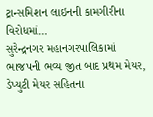ટ્રાન્સમિશન લાઇનની કામગીરીના વિરોધમાં…
સુરેન્દ્રનગર મહાનગરપાલિકામાં ભાજપની ભવ્ય જીત બાદ પ્રથમ મેયર, ડેપ્યુટી મેયર સહિતના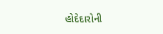હોદેદારોની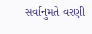સર્વાનુમતે વરણી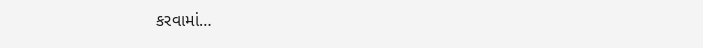કરવામાં…